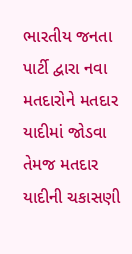ભારતીય જનતા પાર્ટી દ્વારા નવા મતદારોને મતદાર યાદીમાં જોડવા તેમજ મતદાર યાદીની ચકાસણી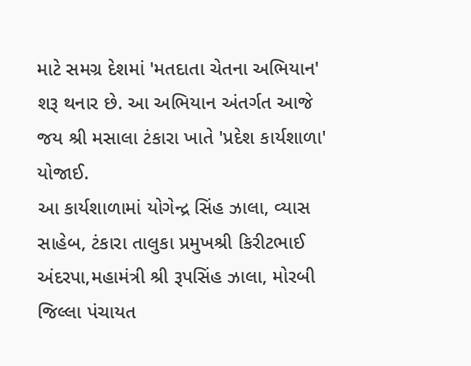માટે સમગ્ર દેશમાં 'મતદાતા ચેતના અભિયાન' શરૂ થનાર છે. આ અભિયાન અંતર્ગત આજે જય શ્રી મસાલા ટંકારા ખાતે 'પ્રદેશ કાર્યશાળા' યોજાઈ.
આ કાર્યશાળામાં યોગેન્દ્ર સિંહ ઝાલા, વ્યાસ સાહેબ, ટંકારા તાલુકા પ્રમુખશ્રી કિરીટભાઈ અંદરપા,મહામંત્રી શ્રી રૂપસિંહ ઝાલા, મોરબી જિલ્લા પંચાયત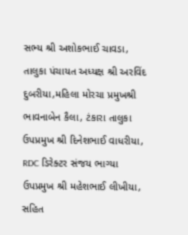સભ્ય શ્રી અશોકભાઈ ચાવડા, તાલુકા પંચાયત અધ્યક્ષ શ્રી અરવિંદ દુબરીયા,મહિલા મોરચા પ્રમુખશ્રી ભાવનાબેન કૈલા, ટંકારા તાલુકા ઉપપ્રમુખ શ્રી દિનેશભાઈ વાધરીયા, RDC ડિરેક્ટર સંજય ભાગ્યા ઉપપ્રમુખ શ્રી મહેશભાઈ લીખીયા, સહિત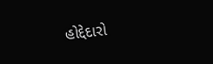હોદ્દેદારો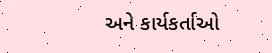અને કાર્યકર્તાઓ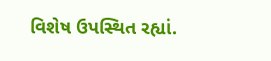વિશેષ ઉપસ્થિત રહ્યાં.